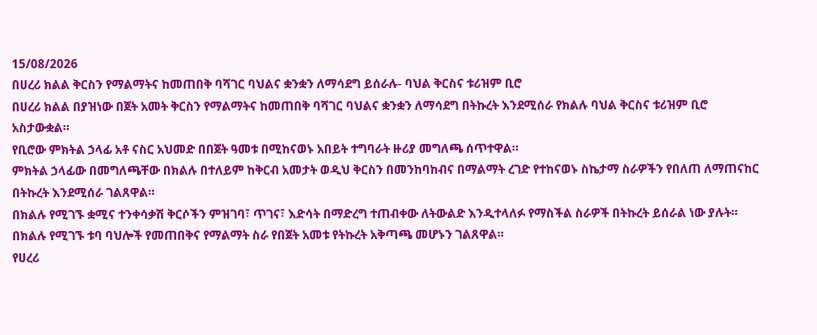15/08/2026
በሀረሪ ክልል ቅርስን የማልማትና ከመጠበቅ ባሻገር ባህልና ቋንቋን ለማሳደግ ይሰራሉ- ባህል ቅርስና ቱሪዝም ቢሮ
በሀረሪ ክልል በያዝነው በጀት አመት ቅርስን የማልማትና ከመጠበቅ ባሻገር ባህልና ቋንቋን ለማሳደግ በትኩረት እንደሚሰራ የክልሉ ባህል ቅርስና ቱሪዝም ቢሮ አስታውቋል።
የቢሮው ምክትል ኃላፊ አቶ ናስር አህመድ በበጀት ዓመቱ በሚከናወኑ አበይት ተግባራት ዙሪያ መግለጫ ሰጥተዋል።
ምክትል ኃላፊው በመግለጫቸው በክልሉ በተለይም ከቅርብ አመታት ወዲህ ቅርስን በመንከባከብና በማልማት ረገድ የተከናወኑ ስኬታማ ስራዎችን የበለጠ ለማጠናከር በትኩረት እንደሚሰራ ገልጸዋል።
በክልሉ የሚገኙ ቋሚና ተንቀሳቃሽ ቅርሶችን ምዝገባ፣ ጥገና፣ እድሳት በማድረግ ተጠብቀው ለትውልድ እንዲተላለፉ የማስችል ስራዎች በትኩረት ይሰራል ነው ያሉት።
በክልሉ የሚገኙ ቱባ ባህሎች የመጠበቅና የማልማት ስራ የበጀት አመቱ የትኩረት አቅጣጫ መሆኑን ገልጸዋል።
የሀረሪ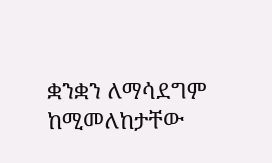ቋንቋን ለማሳደግም ከሚመለከታቸው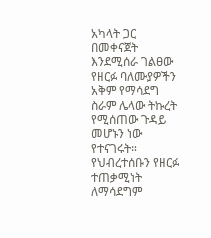አካላት ጋር በመቀናጀት እንደሚሰራ ገልፀው የዘርፉ ባለሙያዎችን አቅም የማሳደግ ስራም ሌላው ትኩረት የሚሰጠው ጉዳይ መሆኑን ነው የተናገሩት።
የህብረተሰቡን የዘርፉ ተጠቃሚነት ለማሳደግም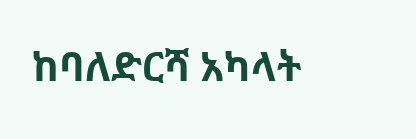ከባለድርሻ አካላት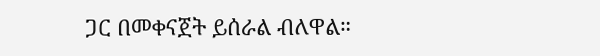ጋር በመቀናጀት ይሰራል ብለዋል።